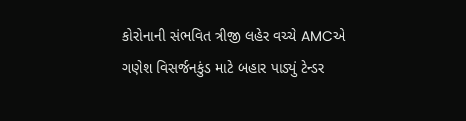કોરોનાની સંભવિત ત્રીજી લહેર વચ્ચે AMCએ ગણેશ વિસર્જનકુંડ માટે બહાર પાડ્યું ટેન્ડર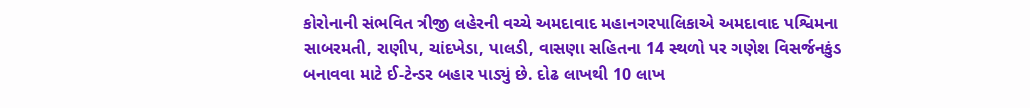કોરોનાની સંભવિત ત્રીજી લહેરની વચ્ચે અમદાવાદ મહાનગરપાલિકાએ અમદાવાદ પશ્વિમના સાબરમતી, રાણીપ, ચાંદખેડા, પાલડી, વાસણા સહિતના 14 સ્થળો પર ગણેશ વિસર્જનકુંડ બનાવવા માટે ઈ-ટેન્ડર બહાર પાડ્યું છે. દોઢ લાખથી 10 લાખ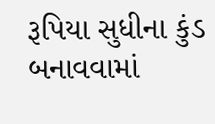રૂપિયા સુધીના કુંડ બનાવવામાં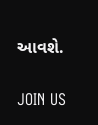આવશે.

JOIN US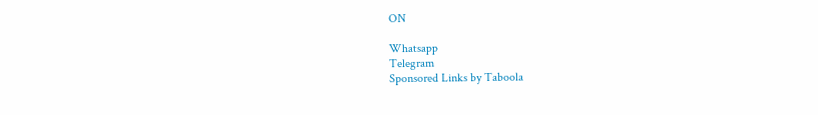ON

Whatsapp
Telegram
Sponsored Links by Taboola